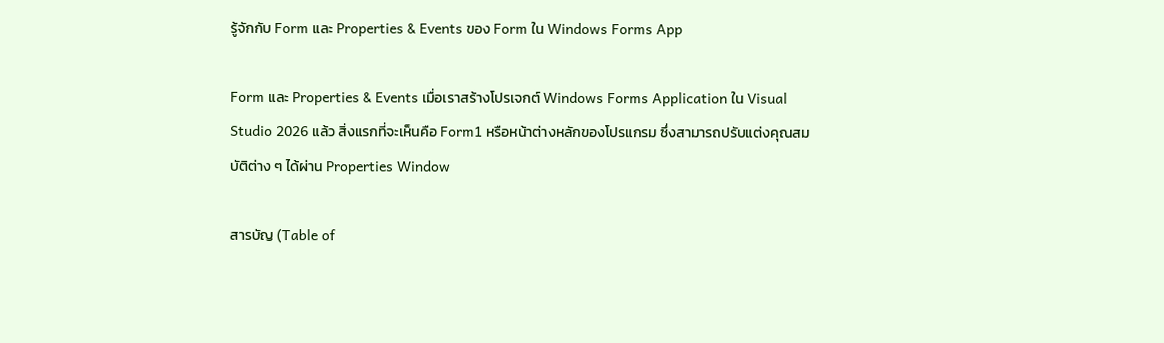รู้จักกับ Form และ Properties & Events ของ Form ใน Windows Forms App

Form และ Properties & Events เมื่อเราสร้างโปรเจกต์ Windows Forms Application ใน Visual Studio 2026 แล้ว สิ่งแรกที่จะเห็นคือ Form1 หรือหน้าต่างหลักของโปรแกรม ซึ่งสามารถปรับแต่งคุณสมบัติต่าง ๆ ได้ผ่าน Properties Window

สารบัญ (Table of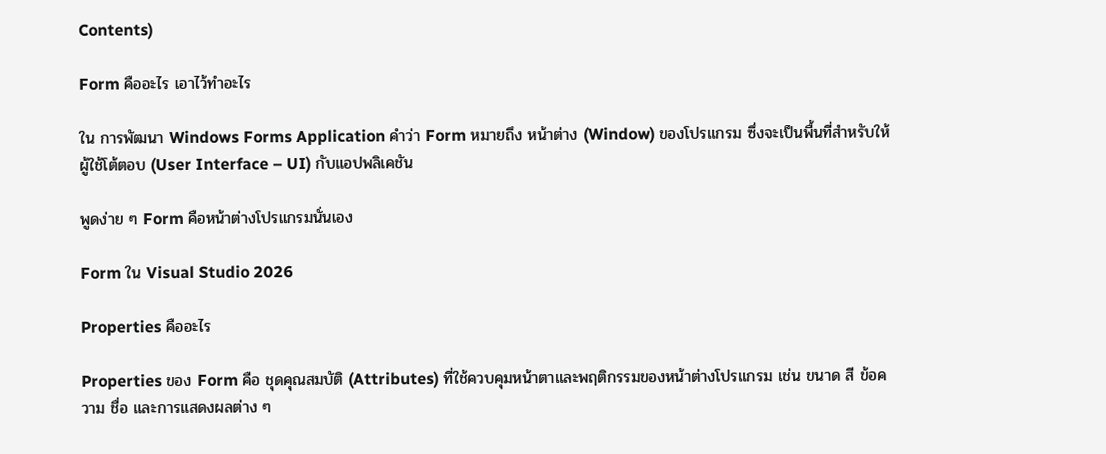Contents)

Form คืออะไร เอาไว้ทำอะไร

ใน การพัฒนา Windows Forms Application คำว่า Form หมายถึง หน้าต่าง (Window) ของโปรแกรม ซึ่งจะเป็นพื้นที่สำหรับให้ผู้ใช้โต้ตอบ (User Interface – UI) กับแอปพลิเคชัน

พูดง่าย ๆ Form คือหน้าต่างโปรแกรมนั่นเอง

Form ใน Visual Studio 2026

Properties คืออะไร

Properties ของ Form คือ ชุดคุณสมบัติ (Attributes) ที่ใช้ควบคุมหน้าตาและพฤติกรรมของหน้าต่างโปรแกรม เช่น ขนาด สี ข้อความ ชื่อ และการแสดงผลต่าง ๆ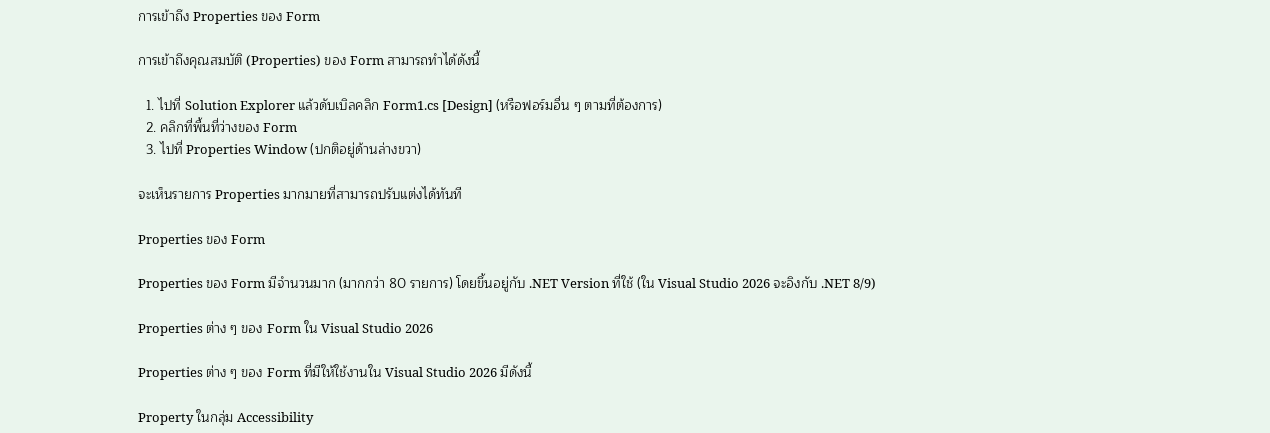การเข้าถึง Properties ของ Form

การเข้าถึงคุณสมบัติ (Properties) ของ Form สามารถทำได้ดังนี้

  1. ไปที่ Solution Explorer แล้วดับเบิลคลิก Form1.cs [Design] (หรือฟอร์มอื่น ๆ ตามที่ต้องการ)
  2. คลิกที่พื้นที่ว่างของ Form
  3. ไปที่ Properties Window (ปกติอยู่ด้านล่างขวา)

จะเห็นรายการ Properties มากมายที่สามารถปรับแต่งได้ทันที

Properties ของ Form

Properties ของ Form มีจำนวนมาก (มากกว่า 80 รายการ) โดยขึ้นอยู่กับ .NET Version ที่ใช้ (ใน Visual Studio 2026 จะอิงกับ .NET 8/9)

Properties ต่าง ๆ ของ Form ใน Visual Studio 2026

Properties ต่าง ๆ ของ Form ที่มีให้ใช้งานใน Visual Studio 2026 มีดังนี้

Property ในกลุ่ม Accessibility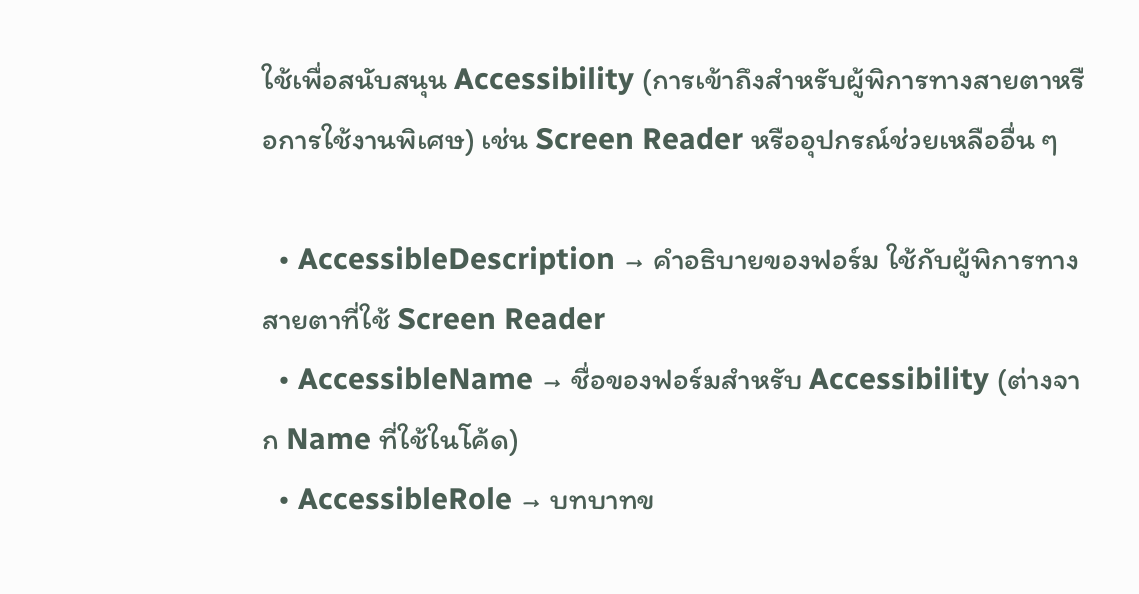ใช้เพื่อสนับสนุน Accessibility (การเข้าถึงสำหรับผู้พิการทางสายตาหรือการใช้งานพิเศษ) เช่น Screen Reader หรืออุปกรณ์ช่วยเหลืออื่น ๆ

  • AccessibleDescription → คำอธิบายของฟอร์ม ใช้กับผู้พิการทางสายตาที่ใช้ Screen Reader
  • AccessibleName → ชื่อของฟอร์มสำหรับ Accessibility (ต่างจาก Name ที่ใช้ในโค้ด)
  • AccessibleRole → บทบาทข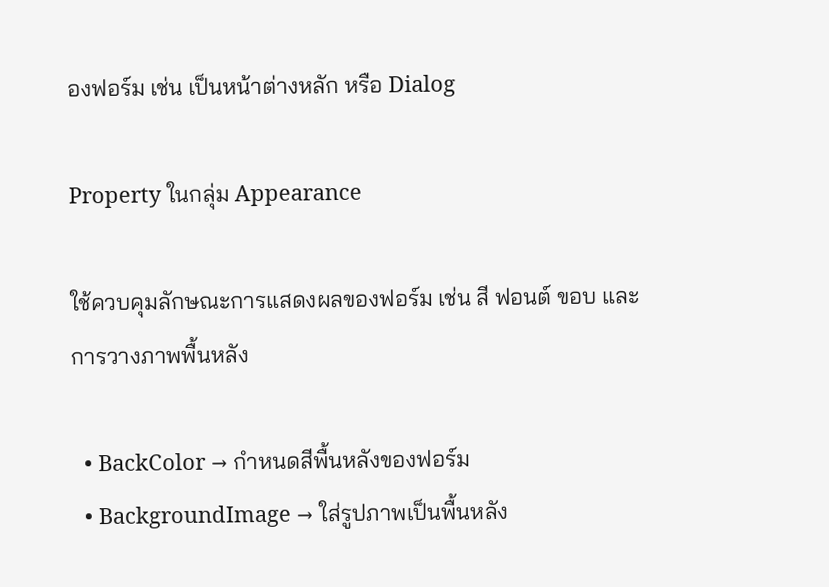องฟอร์ม เช่น เป็นหน้าต่างหลัก หรือ Dialog

Property ในกลุ่ม Appearance

ใช้ควบคุมลักษณะการแสดงผลของฟอร์ม เช่น สี ฟอนต์ ขอบ และการวางภาพพื้นหลัง

  • BackColor → กำหนดสีพื้นหลังของฟอร์ม
  • BackgroundImage → ใส่รูปภาพเป็นพื้นหลัง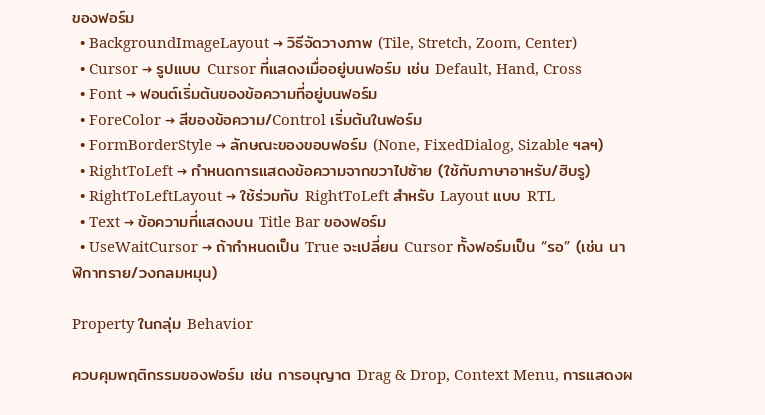ของฟอร์ม
  • BackgroundImageLayout → วิธีจัดวางภาพ (Tile, Stretch, Zoom, Center)
  • Cursor → รูปแบบ Cursor ที่แสดงเมื่ออยู่บนฟอร์ม เช่น Default, Hand, Cross
  • Font → ฟอนต์เริ่มต้นของข้อความที่อยู่บนฟอร์ม
  • ForeColor → สีของข้อความ/Control เริ่มต้นในฟอร์ม
  • FormBorderStyle → ลักษณะของขอบฟอร์ม (None, FixedDialog, Sizable ฯลฯ)
  • RightToLeft → กำหนดการแสดงข้อความจากขวาไปซ้าย (ใช้กับภาษาอาหรับ/ฮิบรู)
  • RightToLeftLayout → ใช้ร่วมกับ RightToLeft สำหรับ Layout แบบ RTL
  • Text → ข้อความที่แสดงบน Title Bar ของฟอร์ม
  • UseWaitCursor → ถ้ากำหนดเป็น True จะเปลี่ยน Cursor ทั้งฟอร์มเป็น “รอ” (เช่น นาฬิกาทราย/วงกลมหมุน)

Property ในกลุ่ม Behavior

ควบคุมพฤติกรรมของฟอร์ม เช่น การอนุญาต Drag & Drop, Context Menu, การแสดงผ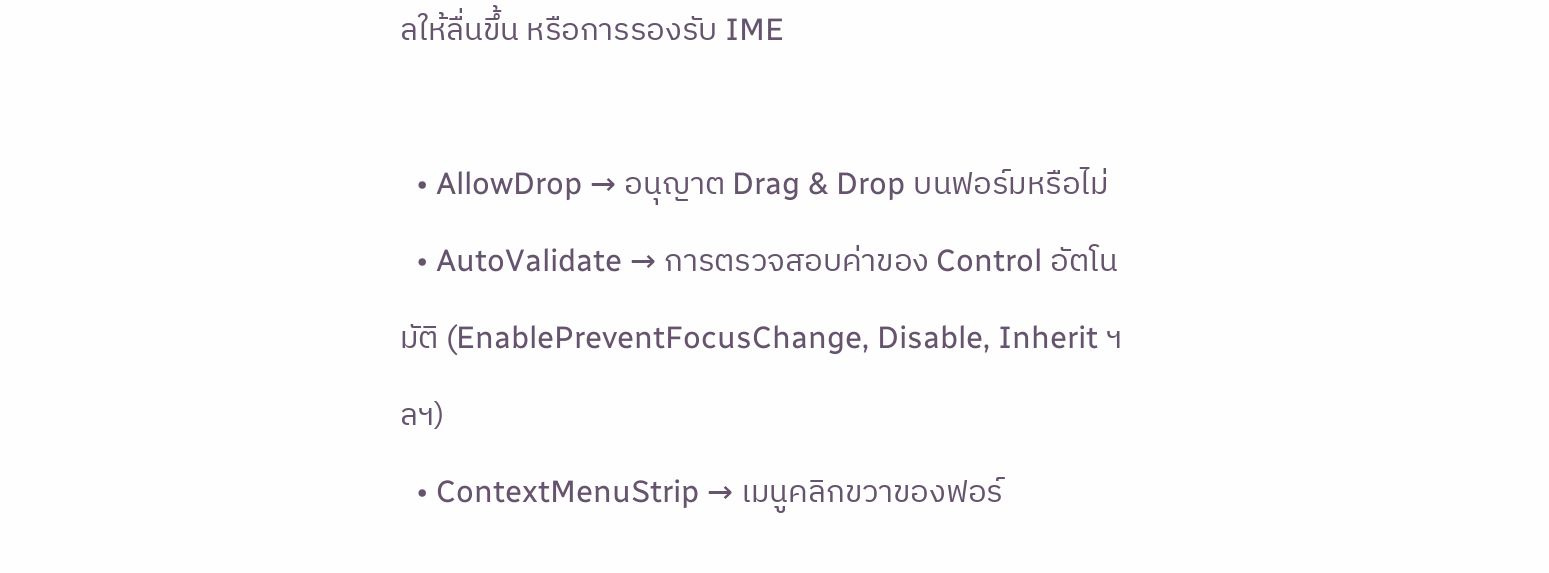ลให้ลื่นขึ้น หรือการรองรับ IME

  • AllowDrop → อนุญาต Drag & Drop บนฟอร์มหรือไม่
  • AutoValidate → การตรวจสอบค่าของ Control อัตโนมัติ (EnablePreventFocusChange, Disable, Inherit ฯลฯ)
  • ContextMenuStrip → เมนูคลิกขวาของฟอร์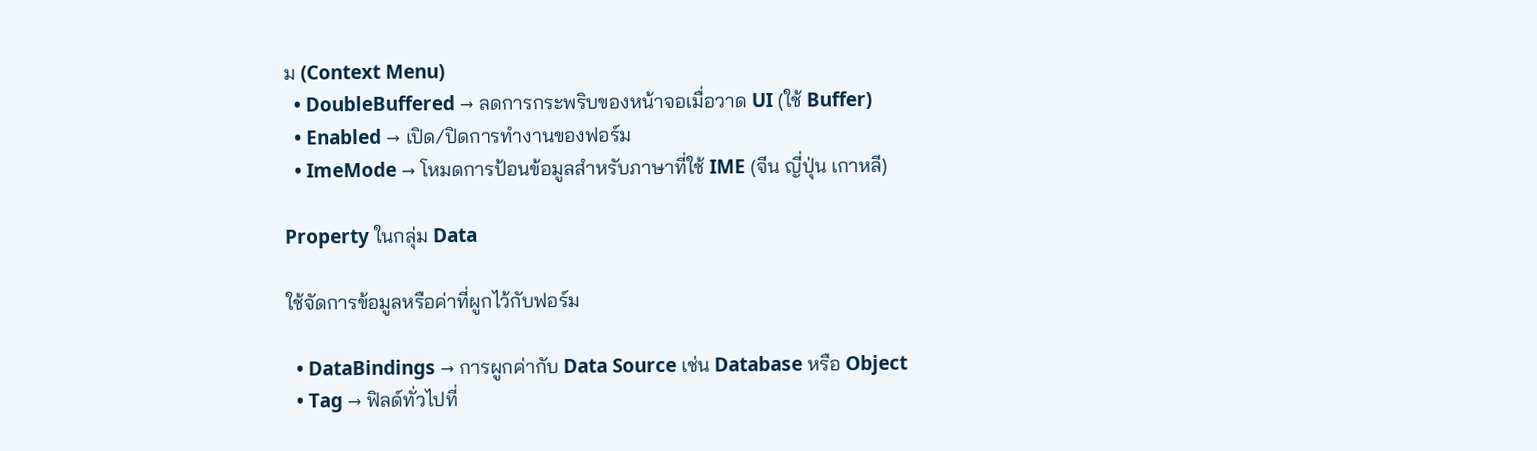ม (Context Menu)
  • DoubleBuffered → ลดการกระพริบของหน้าจอเมื่อวาด UI (ใช้ Buffer)
  • Enabled → เปิด/ปิดการทำงานของฟอร์ม
  • ImeMode → โหมดการป้อนข้อมูลสำหรับภาษาที่ใช้ IME (จีน ญี่ปุ่น เกาหลี)

Property ในกลุ่ม Data

ใช้จัดการข้อมูลหรือค่าที่ผูกไว้กับฟอร์ม

  • DataBindings → การผูกค่ากับ Data Source เช่น Database หรือ Object
  • Tag → ฟิลด์ทั่วไปที่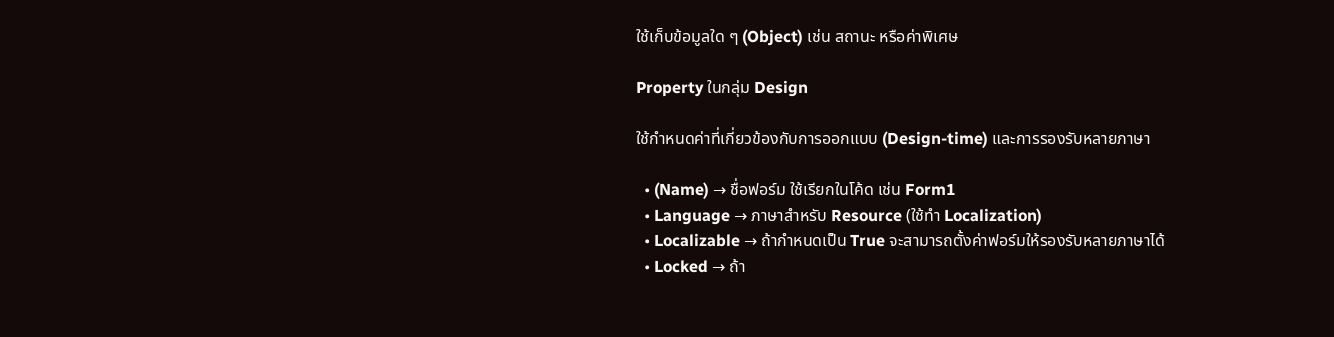ใช้เก็บข้อมูลใด ๆ (Object) เช่น สถานะ หรือค่าพิเศษ

Property ในกลุ่ม Design

ใช้กำหนดค่าที่เกี่ยวข้องกับการออกแบบ (Design-time) และการรองรับหลายภาษา

  • (Name) → ชื่อฟอร์ม ใช้เรียกในโค้ด เช่น Form1
  • Language → ภาษาสำหรับ Resource (ใช้ทำ Localization)
  • Localizable → ถ้ากำหนดเป็น True จะสามารถตั้งค่าฟอร์มให้รองรับหลายภาษาได้
  • Locked → ถ้า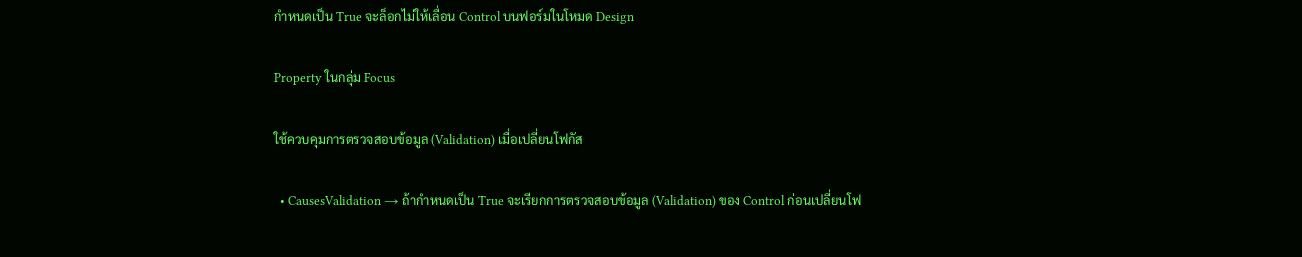กำหนดเป็น True จะล็อกไม่ให้เลื่อน Control บนฟอร์มในโหมด Design

Property ในกลุ่ม Focus

ใช้ควบคุมการตรวจสอบข้อมูล (Validation) เมื่อเปลี่ยนโฟกัส

  • CausesValidation → ถ้ากำหนดเป็น True จะเรียกการตรวจสอบข้อมูล (Validation) ของ Control ก่อนเปลี่ยนโฟ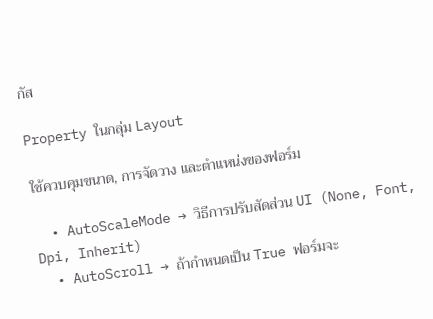กัส

Property ในกลุ่ม Layout

ใช้ควบคุมขนาด, การจัดวาง และตำแหน่งของฟอร์ม

  • AutoScaleMode → วิธีการปรับสัดส่วน UI (None, Font, Dpi, Inherit)
  • AutoScroll → ถ้ากำหนดเป็น True ฟอร์มจะ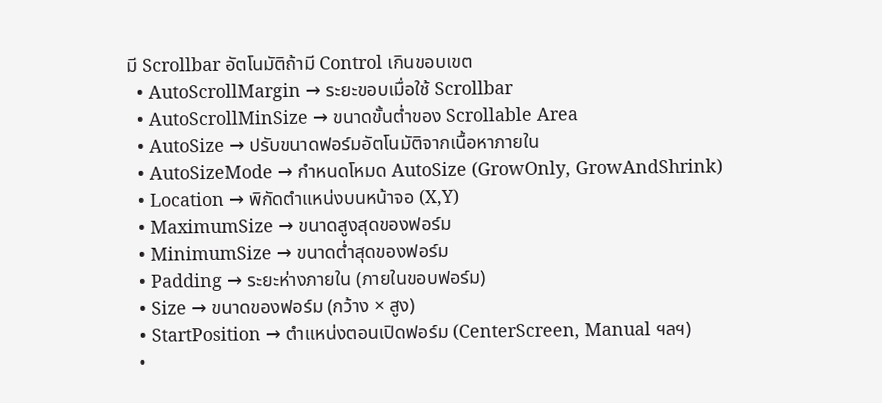มี Scrollbar อัตโนมัติถ้ามี Control เกินขอบเขต
  • AutoScrollMargin → ระยะขอบเมื่อใช้ Scrollbar
  • AutoScrollMinSize → ขนาดขั้นต่ำของ Scrollable Area
  • AutoSize → ปรับขนาดฟอร์มอัตโนมัติจากเนื้อหาภายใน
  • AutoSizeMode → กำหนดโหมด AutoSize (GrowOnly, GrowAndShrink)
  • Location → พิกัดตำแหน่งบนหน้าจอ (X,Y)
  • MaximumSize → ขนาดสูงสุดของฟอร์ม
  • MinimumSize → ขนาดต่ำสุดของฟอร์ม
  • Padding → ระยะห่างภายใน (ภายในขอบฟอร์ม)
  • Size → ขนาดของฟอร์ม (กว้าง × สูง)
  • StartPosition → ตำแหน่งตอนเปิดฟอร์ม (CenterScreen, Manual ฯลฯ)
  •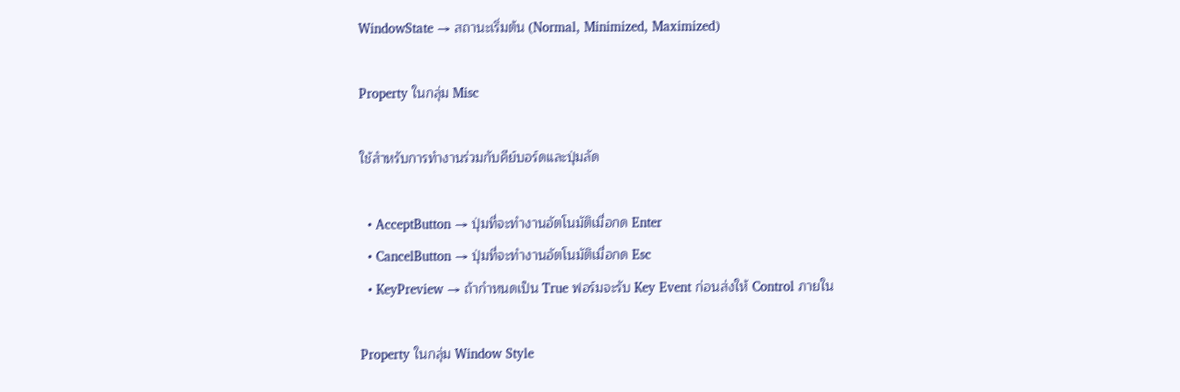WindowState → สถานะเริ่มต้น (Normal, Minimized, Maximized)

Property ในกลุ่ม Misc

ใช้สำหรับการทำงานร่วมกับคีย์บอร์ดและปุ่มลัด

  • AcceptButton → ปุ่มที่จะทำงานอัตโนมัติเมื่อกด Enter
  • CancelButton → ปุ่มที่จะทำงานอัตโนมัติเมื่อกด Esc
  • KeyPreview → ถ้ากำหนดเป็น True ฟอร์มจะรับ Key Event ก่อนส่งให้ Control ภายใน

Property ในกลุ่ม Window Style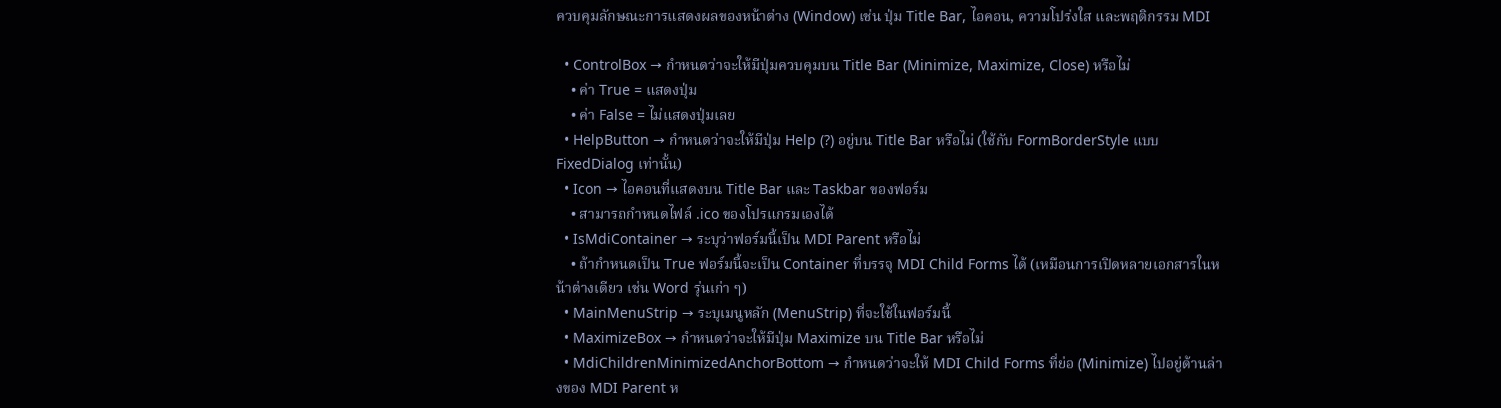ควบคุมลักษณะการแสดงผลของหน้าต่าง (Window) เช่น ปุ่ม Title Bar, ไอคอน, ความโปร่งใส และพฤติกรรม MDI

  • ControlBox → กำหนดว่าจะให้มีปุ่มควบคุมบน Title Bar (Minimize, Maximize, Close) หรือไม่
    • ค่า True = แสดงปุ่ม
    • ค่า False = ไม่แสดงปุ่มเลย
  • HelpButton → กำหนดว่าจะให้มีปุ่ม Help (?) อยู่บน Title Bar หรือไม่ (ใช้กับ FormBorderStyle แบบ FixedDialog เท่านั้น)
  • Icon → ไอคอนที่แสดงบน Title Bar และ Taskbar ของฟอร์ม
    • สามารถกำหนดไฟล์ .ico ของโปรแกรมเองได้
  • IsMdiContainer → ระบุว่าฟอร์มนี้เป็น MDI Parent หรือไม่
    • ถ้ากำหนดเป็น True ฟอร์มนี้จะเป็น Container ที่บรรจุ MDI Child Forms ได้ (เหมือนการเปิดหลายเอกสารในหน้าต่างเดียว เช่น Word รุ่นเก่า ๆ)
  • MainMenuStrip → ระบุเมนูหลัก (MenuStrip) ที่จะใช้ในฟอร์มนี้
  • MaximizeBox → กำหนดว่าจะให้มีปุ่ม Maximize บน Title Bar หรือไม่
  • MdiChildrenMinimizedAnchorBottom → กำหนดว่าจะให้ MDI Child Forms ที่ย่อ (Minimize) ไปอยู่ด้านล่างของ MDI Parent ห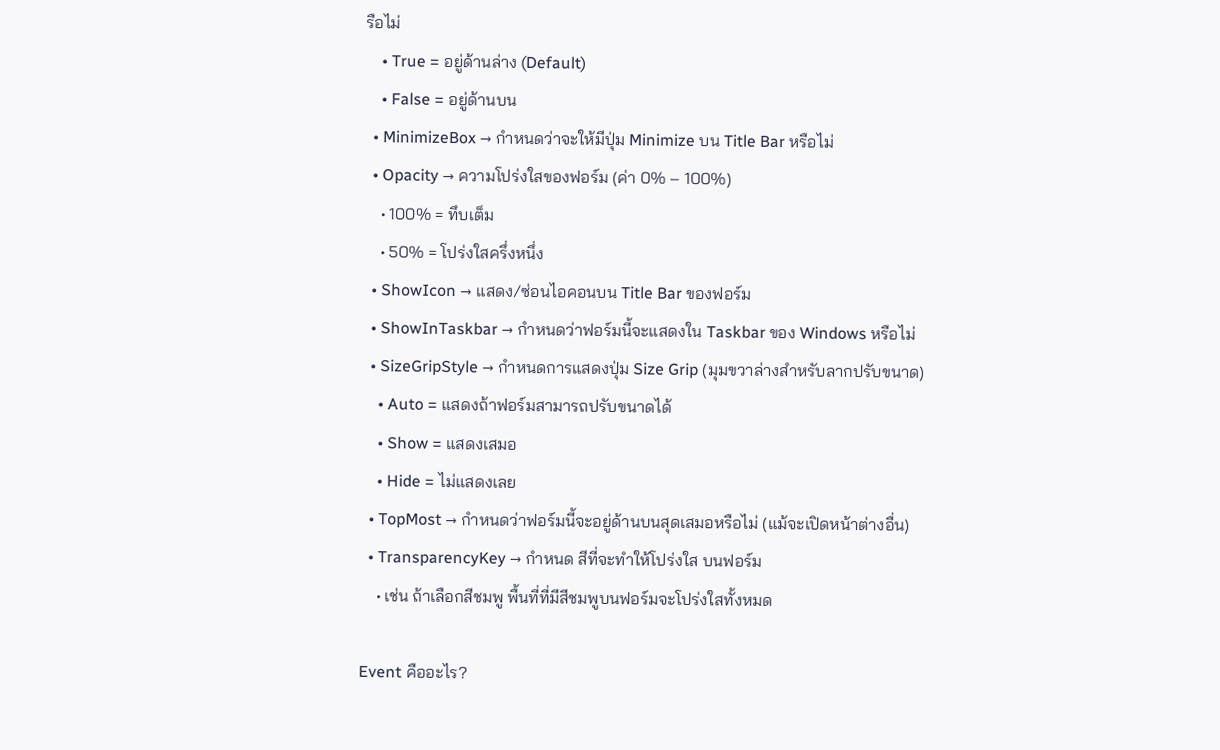รือไม่
    • True = อยู่ด้านล่าง (Default)
    • False = อยู่ด้านบน
  • MinimizeBox → กำหนดว่าจะให้มีปุ่ม Minimize บน Title Bar หรือไม่
  • Opacity → ความโปร่งใสของฟอร์ม (ค่า 0% – 100%)
    • 100% = ทึบเต็ม
    • 50% = โปร่งใสครึ่งหนึ่ง
  • ShowIcon → แสดง/ซ่อนไอคอนบน Title Bar ของฟอร์ม
  • ShowInTaskbar → กำหนดว่าฟอร์มนี้จะแสดงใน Taskbar ของ Windows หรือไม่
  • SizeGripStyle → กำหนดการแสดงปุ่ม Size Grip (มุมขวาล่างสำหรับลากปรับขนาด)
    • Auto = แสดงถ้าฟอร์มสามารถปรับขนาดได้
    • Show = แสดงเสมอ
    • Hide = ไม่แสดงเลย
  • TopMost → กำหนดว่าฟอร์มนี้จะอยู่ด้านบนสุดเสมอหรือไม่ (แม้จะเปิดหน้าต่างอื่น)
  • TransparencyKey → กำหนด สีที่จะทำให้โปร่งใส บนฟอร์ม
    • เช่น ถ้าเลือกสีชมพู พื้นที่ที่มีสีชมพูบนฟอร์มจะโปร่งใสทั้งหมด

Event คืออะไร?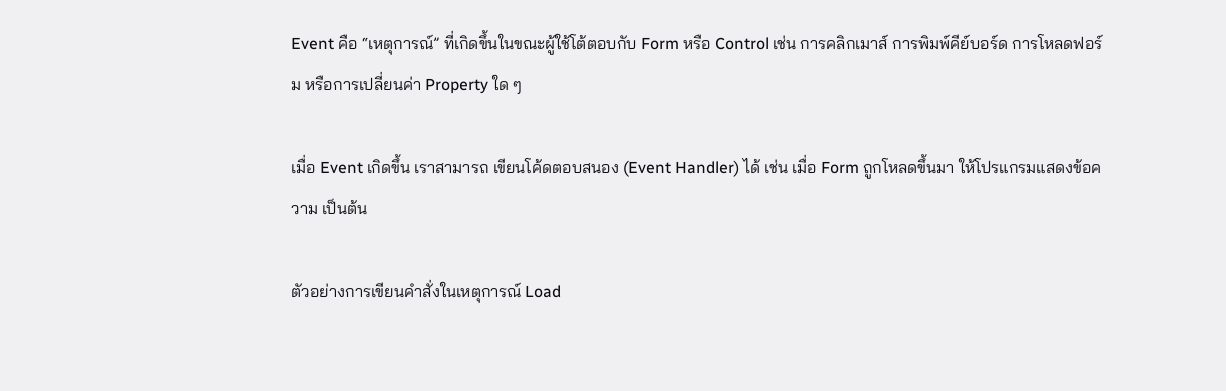Event คือ “เหตุการณ์” ที่เกิดขึ้นในขณะผู้ใช้โต้ตอบกับ Form หรือ Control เช่น การคลิกเมาส์ การพิมพ์คีย์บอร์ด การโหลดฟอร์ม หรือการเปลี่ยนค่า Property ใด ๆ

เมื่อ Event เกิดขึ้น เราสามารถ เขียนโค้ดตอบสนอง (Event Handler) ได้ เช่น เมื่อ Form ถูกโหลดขึ้นมา ให้โปรแกรมแสดงข้อความ เป็นต้น

ตัวอย่างการเขียนคำสั่งในเหตุการณ์ Load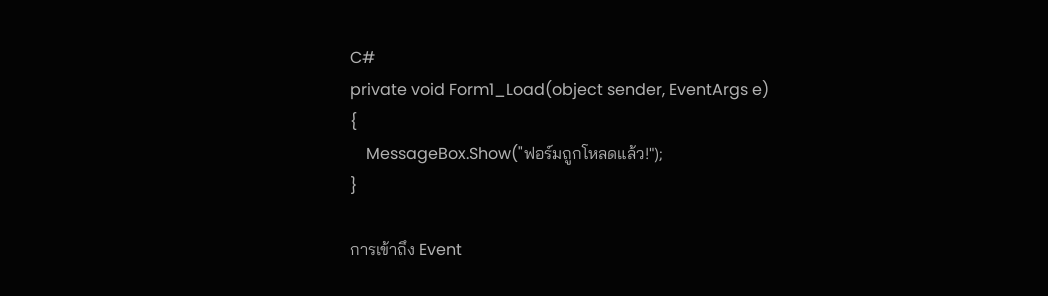C#
private void Form1_Load(object sender, EventArgs e)
{
    MessageBox.Show("ฟอร์มถูกโหลดแล้ว!");
}

การเข้าถึง Event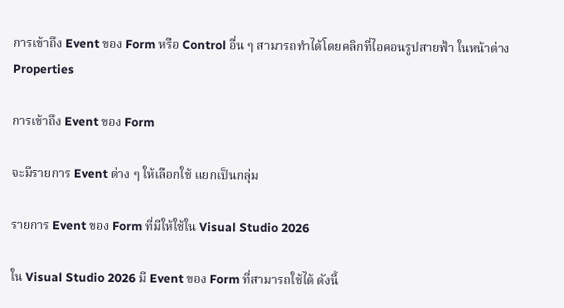การเข้าถึง Event ของ Form หรือ Control อื่น ๆ สามารถทำได้โดยคลิกที่ไอคอนรูปสายฟ้า ในหน้าต่าง Properties

การเข้าถึง Event ของ Form

จะมีรายการ Event ต่าง ๆ ให้เลือกใช้ แยกเป็นกลุ่ม

รายการ Event ของ Form ที่มีให้ใช้ใน Visual Studio 2026

ใน Visual Studio 2026 มี Event ของ Form ที่สามารถใช้ได้ ดังนี้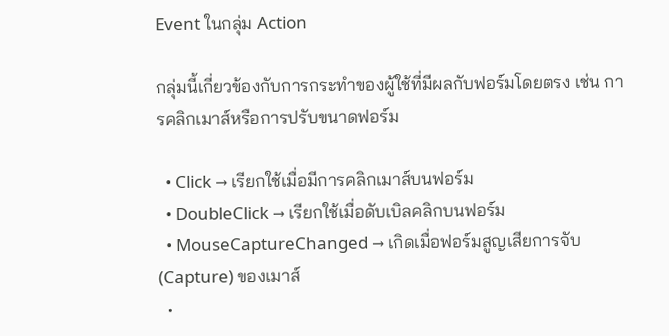Event ในกลุ่ม Action

กลุ่มนี้เกี่ยวข้องกับการกระทำของผู้ใช้ที่มีผลกับฟอร์มโดยตรง เช่น การคลิกเมาส์หรือการปรับขนาดฟอร์ม

  • Click → เรียกใช้เมื่อมีการคลิกเมาส์บนฟอร์ม
  • DoubleClick → เรียกใช้เมื่อดับเบิลคลิกบนฟอร์ม
  • MouseCaptureChanged → เกิดเมื่อฟอร์มสูญเสียการจับ (Capture) ของเมาส์
  •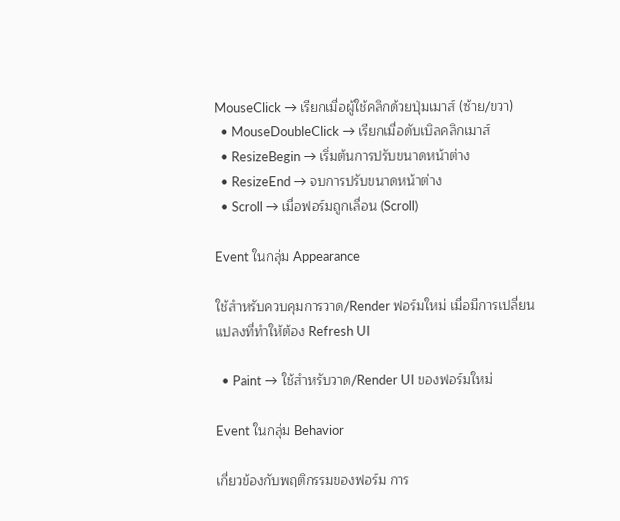MouseClick → เรียกเมื่อผู้ใช้คลิกด้วยปุ่มเมาส์ (ซ้าย/ขวา)
  • MouseDoubleClick → เรียกเมื่อดับเบิลคลิกเมาส์
  • ResizeBegin → เริ่มต้นการปรับขนาดหน้าต่าง
  • ResizeEnd → จบการปรับขนาดหน้าต่าง
  • Scroll → เมื่อฟอร์มถูกเลื่อน (Scroll)

Event ในกลุ่ม Appearance

ใช้สำหรับควบคุมการวาด/Render ฟอร์มใหม่ เมื่อมีการเปลี่ยนแปลงที่ทำให้ต้อง Refresh UI

  • Paint → ใช้สำหรับวาด/Render UI ของฟอร์มใหม่

Event ในกลุ่ม Behavior

เกี่ยวข้องกับพฤติกรรมของฟอร์ม การ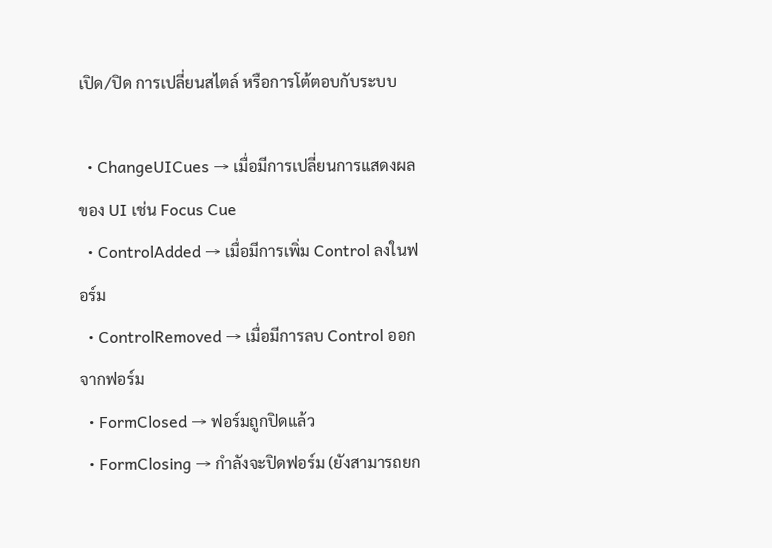เปิด/ปิด การเปลี่ยนสไตล์ หรือการโต้ตอบกับระบบ

  • ChangeUICues → เมื่อมีการเปลี่ยนการแสดงผลของ UI เช่น Focus Cue
  • ControlAdded → เมื่อมีการเพิ่ม Control ลงในฟอร์ม
  • ControlRemoved → เมื่อมีการลบ Control ออกจากฟอร์ม
  • FormClosed → ฟอร์มถูกปิดแล้ว
  • FormClosing → กำลังจะปิดฟอร์ม (ยังสามารถยก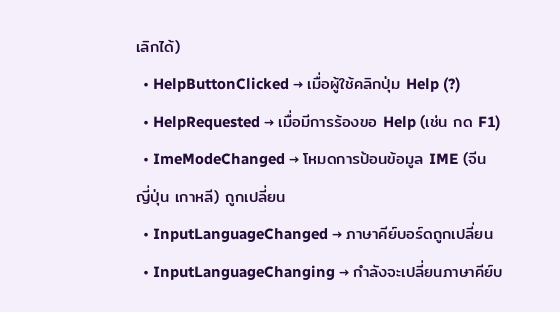เลิกได้)
  • HelpButtonClicked → เมื่อผู้ใช้คลิกปุ่ม Help (?)
  • HelpRequested → เมื่อมีการร้องขอ Help (เช่น กด F1)
  • ImeModeChanged → โหมดการป้อนข้อมูล IME (จีน ญี่ปุ่น เกาหลี) ถูกเปลี่ยน
  • InputLanguageChanged → ภาษาคีย์บอร์ดถูกเปลี่ยน
  • InputLanguageChanging → กำลังจะเปลี่ยนภาษาคีย์บ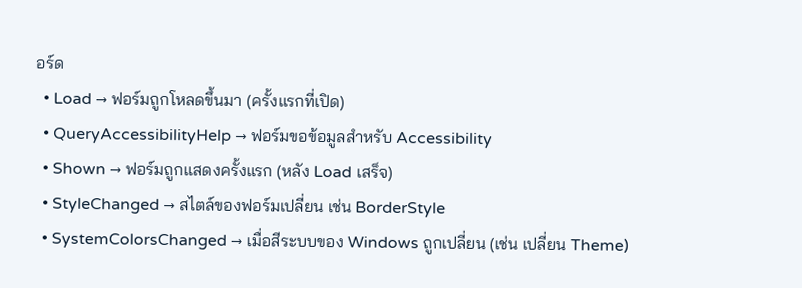อร์ด
  • Load → ฟอร์มถูกโหลดขึ้นมา (ครั้งแรกที่เปิด)
  • QueryAccessibilityHelp → ฟอร์มขอข้อมูลสำหรับ Accessibility
  • Shown → ฟอร์มถูกแสดงครั้งแรก (หลัง Load เสร็จ)
  • StyleChanged → สไตล์ของฟอร์มเปลี่ยน เช่น BorderStyle
  • SystemColorsChanged → เมื่อสีระบบของ Windows ถูกเปลี่ยน (เช่น เปลี่ยน Theme)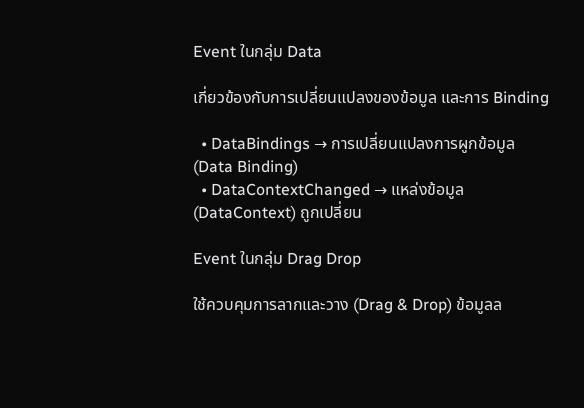Event ในกลุ่ม Data

เกี่ยวข้องกับการเปลี่ยนแปลงของข้อมูล และการ Binding

  • DataBindings → การเปลี่ยนแปลงการผูกข้อมูล (Data Binding)
  • DataContextChanged → แหล่งข้อมูล (DataContext) ถูกเปลี่ยน

Event ในกลุ่ม Drag Drop

ใช้ควบคุมการลากและวาง (Drag & Drop) ข้อมูลล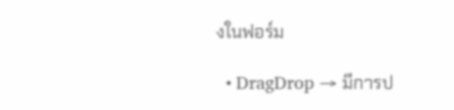งในฟอร์ม

  • DragDrop → มีการป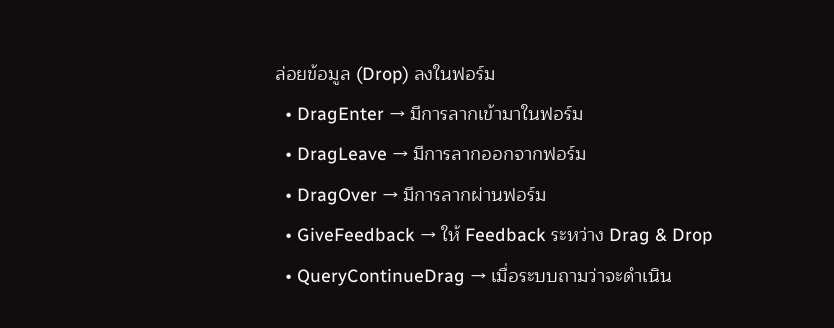ล่อยข้อมูล (Drop) ลงในฟอร์ม
  • DragEnter → มีการลากเข้ามาในฟอร์ม
  • DragLeave → มีการลากออกจากฟอร์ม
  • DragOver → มีการลากผ่านฟอร์ม
  • GiveFeedback → ให้ Feedback ระหว่าง Drag & Drop
  • QueryContinueDrag → เมื่อระบบถามว่าจะดำเนิน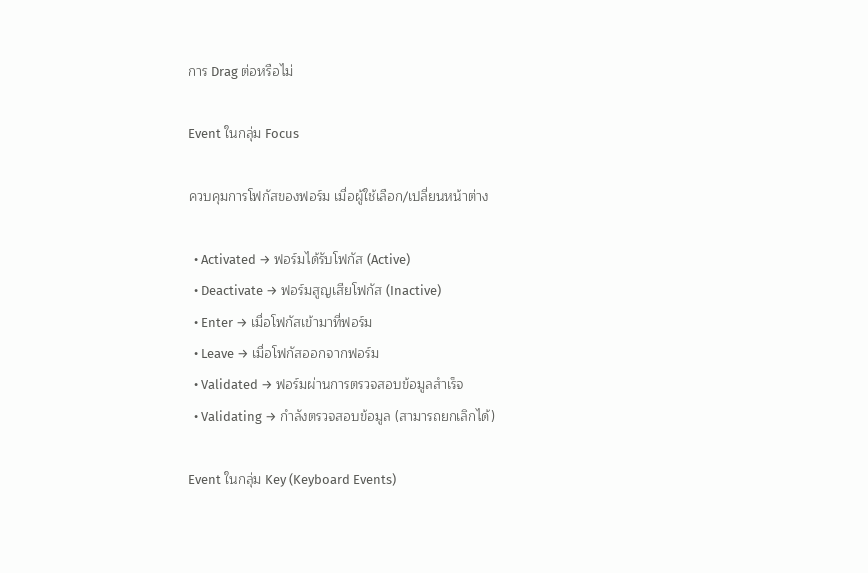การ Drag ต่อหรือไม่

Event ในกลุ่ม Focus

ควบคุมการโฟกัสของฟอร์ม เมื่อผู้ใช้เลือก/เปลี่ยนหน้าต่าง

  • Activated → ฟอร์มได้รับโฟกัส (Active)
  • Deactivate → ฟอร์มสูญเสียโฟกัส (Inactive)
  • Enter → เมื่อโฟกัสเข้ามาที่ฟอร์ม
  • Leave → เมื่อโฟกัสออกจากฟอร์ม
  • Validated → ฟอร์มผ่านการตรวจสอบข้อมูลสำเร็จ
  • Validating → กำลังตรวจสอบข้อมูล (สามารถยกเลิกได้)

Event ในกลุ่ม Key (Keyboard Events)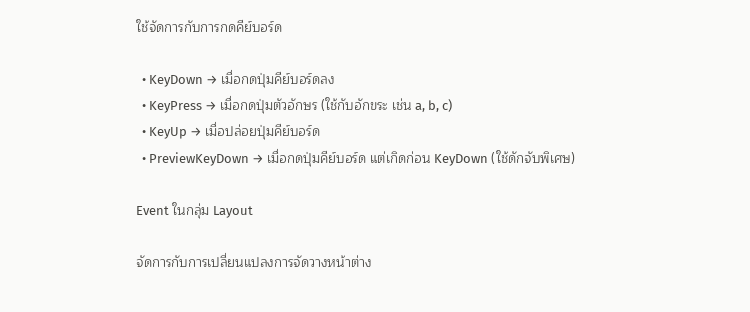ใช้จัดการกับการกดคีย์บอร์ด

  • KeyDown → เมื่อกดปุ่มคีย์บอร์ดลง
  • KeyPress → เมื่อกดปุ่มตัวอักษร (ใช้กับอักขระ เช่น a, b, c)
  • KeyUp → เมื่อปล่อยปุ่มคีย์บอร์ด
  • PreviewKeyDown → เมื่อกดปุ่มคีย์บอร์ด แต่เกิดก่อน KeyDown (ใช้ดักจับพิเศษ)

Event ในกลุ่ม Layout

จัดการกับการเปลี่ยนแปลงการจัดวางหน้าต่าง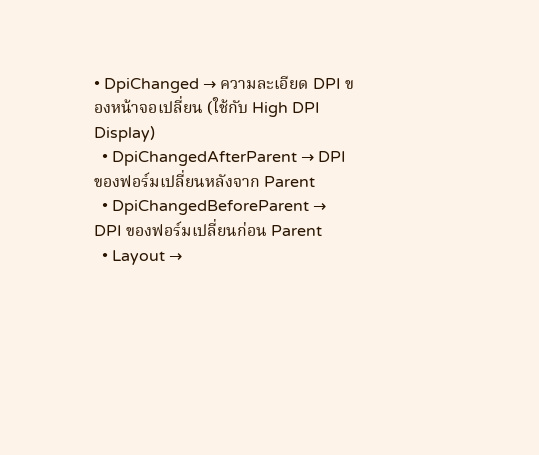• DpiChanged → ความละเอียด DPI ของหน้าจอเปลี่ยน (ใช้กับ High DPI Display)
  • DpiChangedAfterParent → DPI ของฟอร์มเปลี่ยนหลังจาก Parent
  • DpiChangedBeforeParent → DPI ของฟอร์มเปลี่ยนก่อน Parent
  • Layout →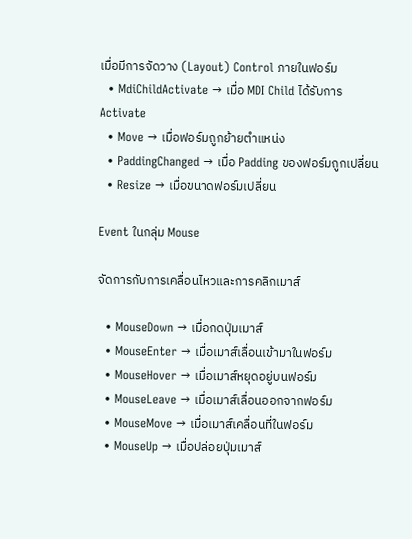เมื่อมีการจัดวาง (Layout) Control ภายในฟอร์ม
  • MdiChildActivate → เมื่อ MDI Child ได้รับการ Activate
  • Move → เมื่อฟอร์มถูกย้ายตำแหน่ง
  • PaddingChanged → เมื่อ Padding ของฟอร์มถูกเปลี่ยน
  • Resize → เมื่อขนาดฟอร์มเปลี่ยน

Event ในกลุ่ม Mouse

จัดการกับการเคลื่อนไหวและการคลิกเมาส์

  • MouseDown → เมื่อกดปุ่มเมาส์
  • MouseEnter → เมื่อเมาส์เลื่อนเข้ามาในฟอร์ม
  • MouseHover → เมื่อเมาส์หยุดอยู่บนฟอร์ม
  • MouseLeave → เมื่อเมาส์เลื่อนออกจากฟอร์ม
  • MouseMove → เมื่อเมาส์เคลื่อนที่ในฟอร์ม
  • MouseUp → เมื่อปล่อยปุ่มเมาส์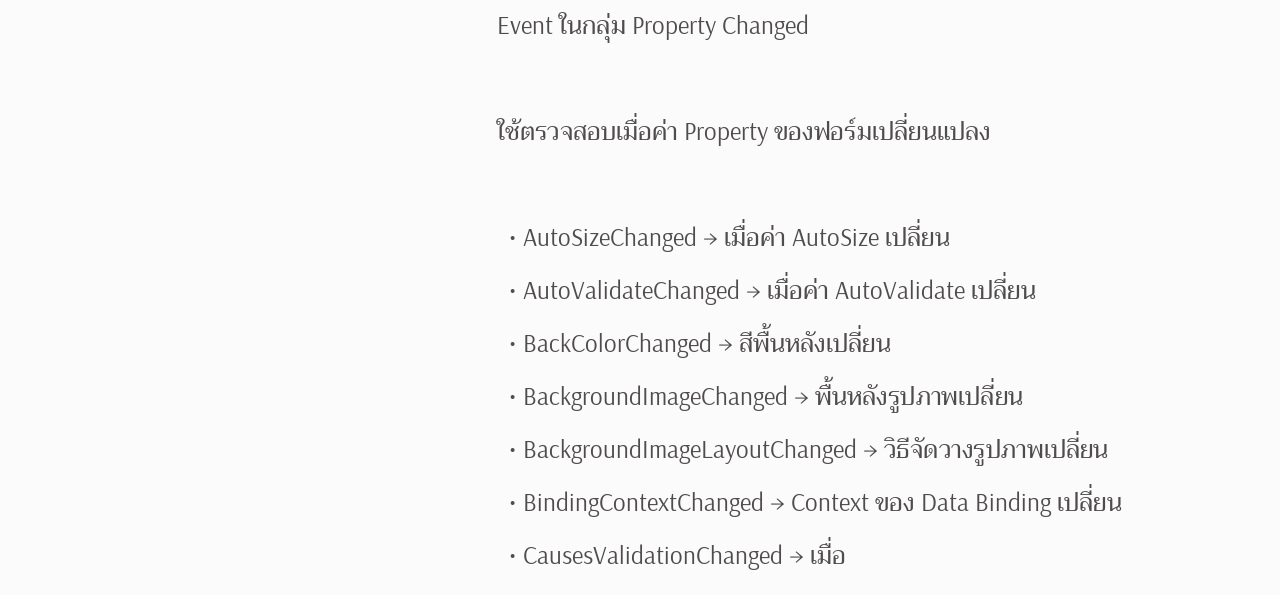Event ในกลุ่ม Property Changed

ใช้ตรวจสอบเมื่อค่า Property ของฟอร์มเปลี่ยนแปลง

  • AutoSizeChanged → เมื่อค่า AutoSize เปลี่ยน
  • AutoValidateChanged → เมื่อค่า AutoValidate เปลี่ยน
  • BackColorChanged → สีพื้นหลังเปลี่ยน
  • BackgroundImageChanged → พื้นหลังรูปภาพเปลี่ยน
  • BackgroundImageLayoutChanged → วิธีจัดวางรูปภาพเปลี่ยน
  • BindingContextChanged → Context ของ Data Binding เปลี่ยน
  • CausesValidationChanged → เมื่อ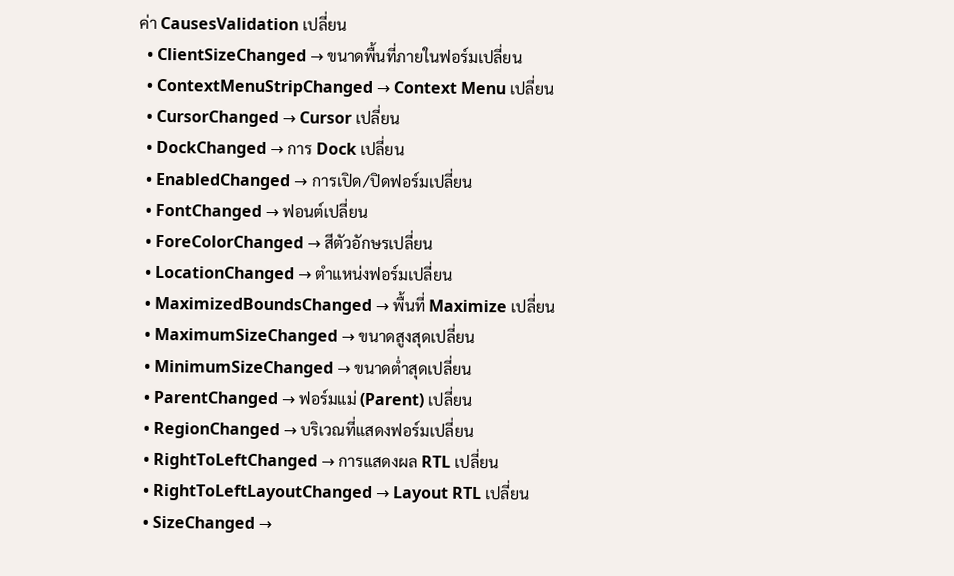ค่า CausesValidation เปลี่ยน
  • ClientSizeChanged → ขนาดพื้นที่ภายในฟอร์มเปลี่ยน
  • ContextMenuStripChanged → Context Menu เปลี่ยน
  • CursorChanged → Cursor เปลี่ยน
  • DockChanged → การ Dock เปลี่ยน
  • EnabledChanged → การเปิด/ปิดฟอร์มเปลี่ยน
  • FontChanged → ฟอนต์เปลี่ยน
  • ForeColorChanged → สีตัวอักษรเปลี่ยน
  • LocationChanged → ตำแหน่งฟอร์มเปลี่ยน
  • MaximizedBoundsChanged → พื้นที่ Maximize เปลี่ยน
  • MaximumSizeChanged → ขนาดสูงสุดเปลี่ยน
  • MinimumSizeChanged → ขนาดต่ำสุดเปลี่ยน
  • ParentChanged → ฟอร์มแม่ (Parent) เปลี่ยน
  • RegionChanged → บริเวณที่แสดงฟอร์มเปลี่ยน
  • RightToLeftChanged → การแสดงผล RTL เปลี่ยน
  • RightToLeftLayoutChanged → Layout RTL เปลี่ยน
  • SizeChanged →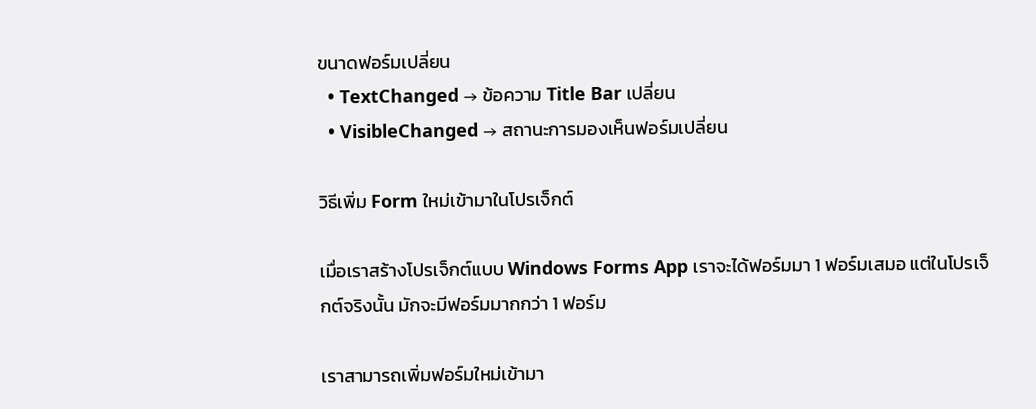ขนาดฟอร์มเปลี่ยน
  • TextChanged → ข้อความ Title Bar เปลี่ยน
  • VisibleChanged → สถานะการมองเห็นฟอร์มเปลี่ยน

วิธีเพิ่ม Form ใหม่เข้ามาในโปรเจ็กต์

เมื่อเราสร้างโปรเจ็กต์แบบ Windows Forms App เราจะได้ฟอร์มมา 1 ฟอร์มเสมอ แต่ในโปรเจ็กต์จริงนั้น มักจะมีฟอร์มมากกว่า 1 ฟอร์ม

เราสามารถเพิ่มฟอร์มใหม่เข้ามา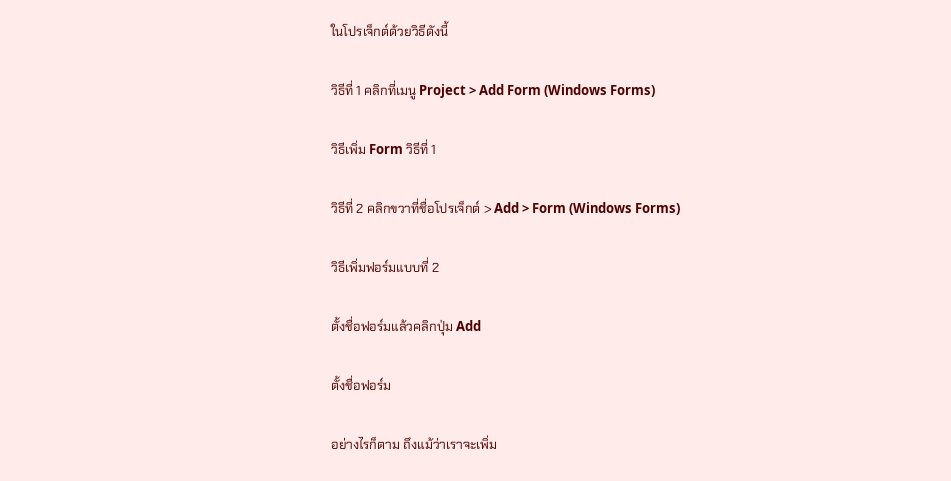ในโปรเจ็กต์ด้วยวิธีดังนี้

วิธีที่ 1 คลิกที่เมนู Project > Add Form (Windows Forms)

วิธีเพิ่ม Form วิธีที่ 1

วิธีที่ 2 คลิกขวาที่ชื่อโปรเจ็กต์ > Add > Form (Windows Forms)

วิธีเพิ่มฟอร์มแบบที่ 2

ตั้งชื่อฟอร์มแล้วคลิกปุ่ม Add

ตั้งชื่อฟอร์ม

อย่างไรก็ตาม ถึงแม้ว่าเราจะเพิ่ม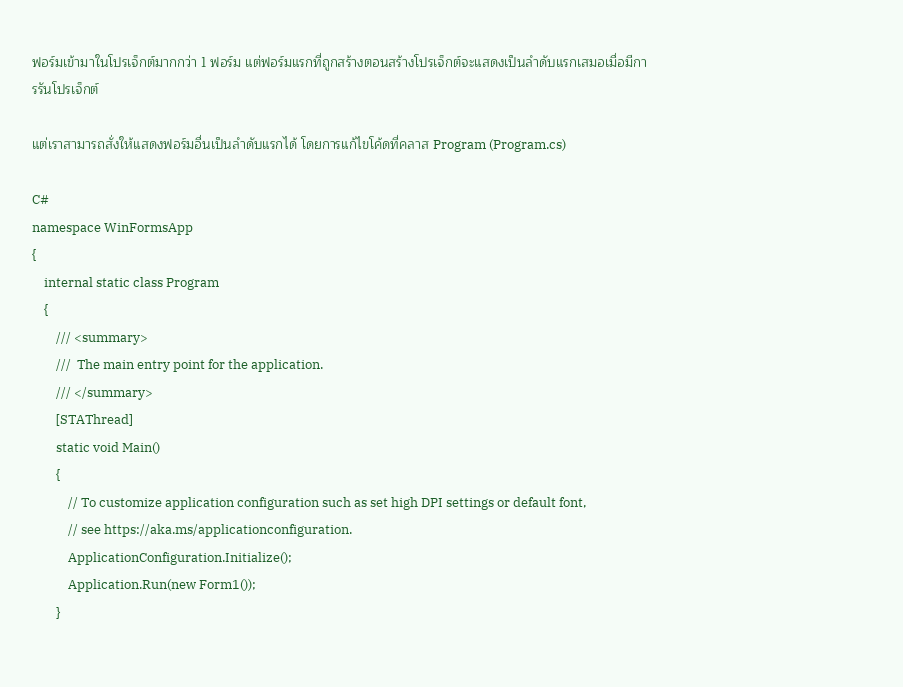ฟอร์มเข้ามาในโปรเจ็กต์มากกว่า 1 ฟอร์ม แต่ฟอร์มแรกที่ถูกสร้างตอนสร้างโปรเจ็กต์จะแสดงเป็นลำดับแรกเสมอเมื่อมีการรันโปรเจ็กต์

แต่เราสามารถสั่งให้แสดงฟอร์มอื่นเป็นลำดับแรกได้ โดยการแก้ไขโค้ดที่คลาส Program (Program.cs)

C#
namespace WinFormsApp
{
    internal static class Program
    {
        /// <summary>
        ///  The main entry point for the application.
        /// </summary>
        [STAThread]
        static void Main()
        {
            // To customize application configuration such as set high DPI settings or default font,
            // see https://aka.ms/applicationconfiguration.
            ApplicationConfiguration.Initialize();
            Application.Run(new Form1());
        }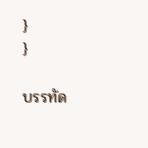}
}

บรรทัด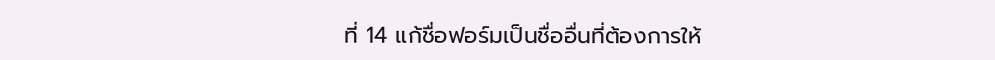ที่ 14 แก้ชื่อฟอร์มเป็นชื่ออื่นที่ต้องการให้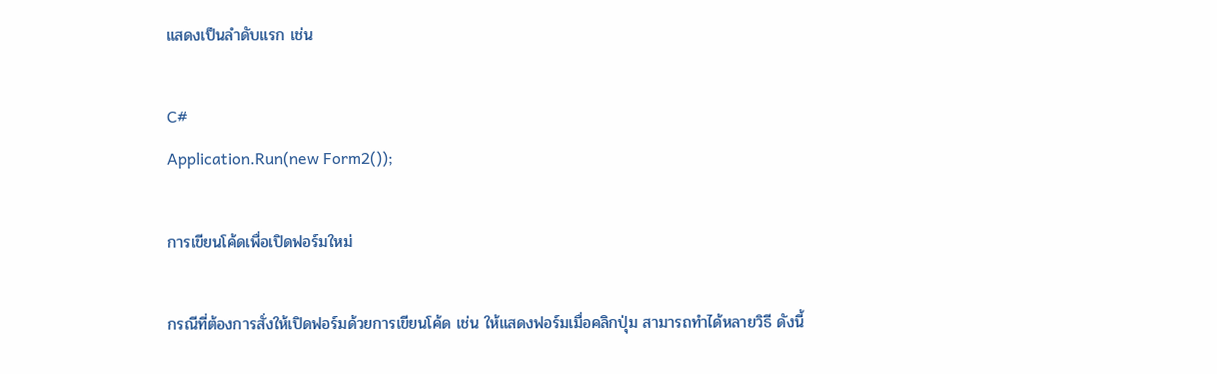แสดงเป็นลำดับแรก เช่น

C#
Application.Run(new Form2());

การเขียนโค้ดเพื่อเปิดฟอร์มใหม่

กรณีที่ต้องการสั่งให้เปิดฟอร์มด้วยการเขียนโค้ด เช่น ให้แสดงฟอร์มเมื่อคลิกปุ่ม สามารถทำได้หลายวิธี ดังนี้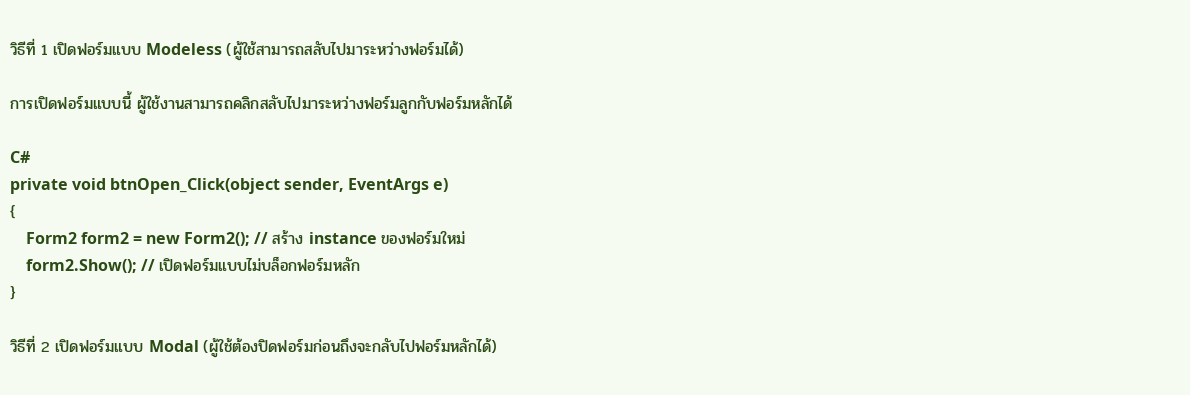วิธีที่ 1 เปิดฟอร์มแบบ Modeless (ผู้ใช้สามารถสลับไปมาระหว่างฟอร์มได้)

การเปิดฟอร์มแบบนี้ ผู้ใช้งานสามารถคลิกสลับไปมาระหว่างฟอร์มลูกกับฟอร์มหลักได้

C#
private void btnOpen_Click(object sender, EventArgs e)
{
    Form2 form2 = new Form2(); // สร้าง instance ของฟอร์มใหม่
    form2.Show(); // เปิดฟอร์มแบบไม่บล็อกฟอร์มหลัก
}

วิธีที่ 2 เปิดฟอร์มแบบ Modal (ผู้ใช้ต้องปิดฟอร์มก่อนถึงจะกลับไปฟอร์มหลักได้)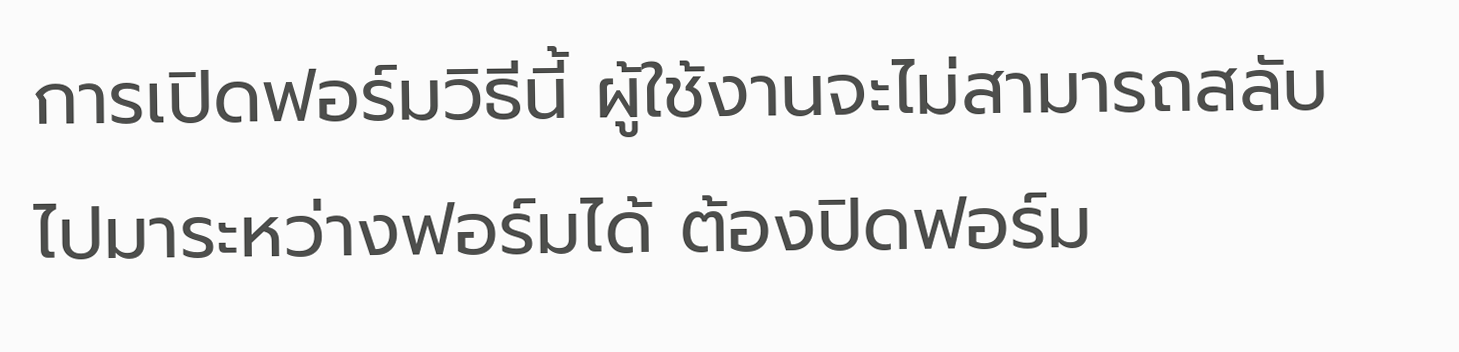การเปิดฟอร์มวิธีนี้ ผู้ใช้งานจะไม่สามารถสลับไปมาระหว่างฟอร์มได้ ต้องปิดฟอร์ม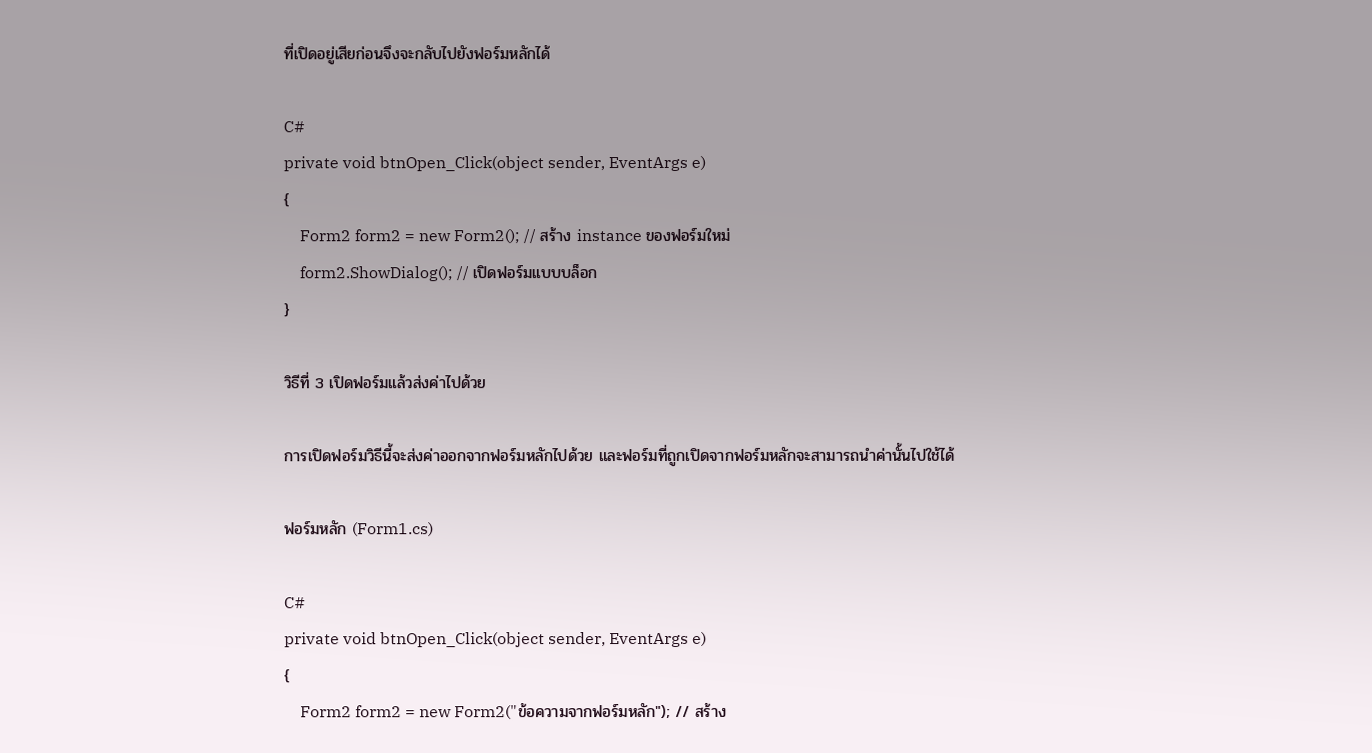ที่เปิดอยู่เสียก่อนจึงจะกลับไปยังฟอร์มหลักได้

C#
private void btnOpen_Click(object sender, EventArgs e)
{
    Form2 form2 = new Form2(); // สร้าง instance ของฟอร์มใหม่
    form2.ShowDialog(); // เปิดฟอร์มแบบบล็อก
}

วิธีที่ 3 เปิดฟอร์มแล้วส่งค่าไปด้วย

การเปิดฟอร์มวิธีนี้จะส่งค่าออกจากฟอร์มหลักไปด้วย และฟอร์มที่ถูกเปิดจากฟอร์มหลักจะสามารถนำค่านั้นไปใช้ได้

ฟอร์มหลัก (Form1.cs)

C#
private void btnOpen_Click(object sender, EventArgs e)
{
    Form2 form2 = new Form2("ข้อความจากฟอร์มหลัก"); // สร้าง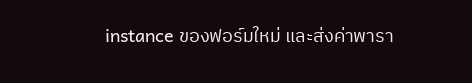instance ของฟอร์มใหม่ และส่งค่าพารา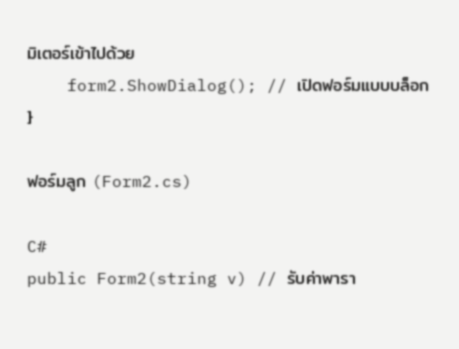มิเตอร์เข้าไปด้วย
    form2.ShowDialog(); // เปิดฟอร์มแบบบล็อก
}

ฟอร์มลูก (Form2.cs)

C#
public Form2(string v) // รับค่าพารา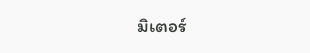มิเตอร์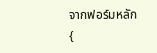จากฟอร์มหลัก
{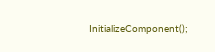InitializeComponent();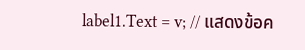label1.Text = v; // แสดงข้อค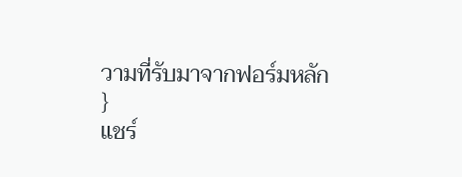วามที่รับมาจากฟอร์มหลัก
}
แชร์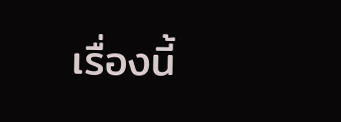เรื่องนี้